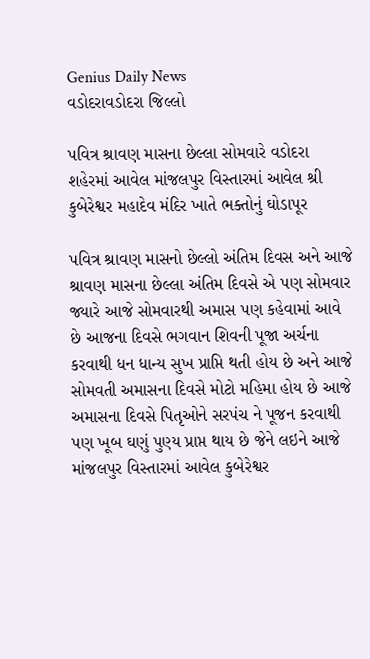Genius Daily News
વડોદરાવડોદરા જિલ્લો

પવિત્ર શ્રાવણ માસના છેલ્લા સોમવારે વડોદરા શહેરમાં આવેલ માંજલપુર વિસ્તારમાં આવેલ શ્રી કુબેરેશ્વર મહાદેવ મંદિર ખાતે ભક્તોનું ઘોડાપૂર

પવિત્ર શ્રાવણ માસનો છેલ્લો અંતિમ દિવસ અને આજે શ્રાવણ માસના છેલ્લા અંતિમ દિવસે એ પણ સોમવાર જ્યારે આજે સોમવારથી અમાસ પણ કહેવામાં આવે છે આજના દિવસે ભગવાન શિવની પૂજા અર્ચના કરવાથી ધન ધાન્ય સુખ પ્રાપ્તિ થતી હોય છે અને આજે સોમવતી અમાસના દિવસે મોટો મહિમા હોય છે આજે અમાસના દિવસે પિતૃઓને સરપંચ ને પૂજન કરવાથી પણ ખૂબ ઘણું પુણ્ય પ્રાપ્ત થાય છે જેને લઇને આજે માંજલપુર વિસ્તારમાં આવેલ કુબેરેશ્વર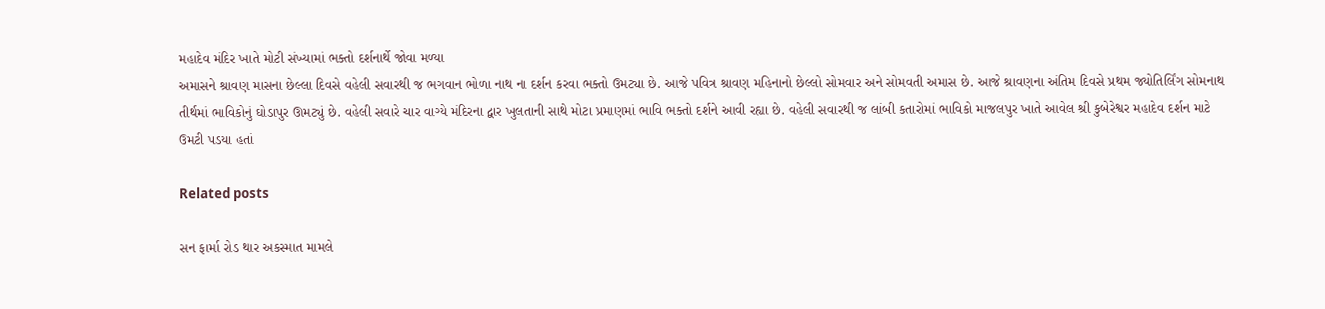મહાદેવ મંદિર ખાતે મોટી સંખ્યામાં ભક્તો દર્શનાર્થે જોવા મળ્યા
અમાસને શ્રાવણ માસના છેલ્લા દિવસે વહેલી સવારથી જ ભગવાન ભોળા નાથ ના દર્શન કરવા ભક્તો ઉમટ્યા છે. આજે પવિત્ર શ્રાવણ મહિનાનો છેલ્લો સોમવાર અને સોમવતી અમાસ છે. આજે શ્રાવણના અંતિમ દિવસે પ્રથમ જ્યોતિર્લિંગ સોમનાથ તીર્થમાં ભાવિકોનું ઘોડાપુર ઊમટ્યું છે. વહેલી સવારે ચાર વાગ્યે મંદિરના દ્વાર ખુલતાની સાથે મોટા પ્રમાણમાં ભાવિ ભક્તો દર્શને આવી રહ્યા છે. વહેલી સવારથી જ લાંબી કતારોમાં ભાવિકો માજલપુર ખાતે આવેલ શ્રી કુબેરેશ્વર મહાદેવ દર્શન માટે ઉમટી પડયા હતાં

Related posts

સન ફાર્મા રોડ થાર અકસ્માત મામલે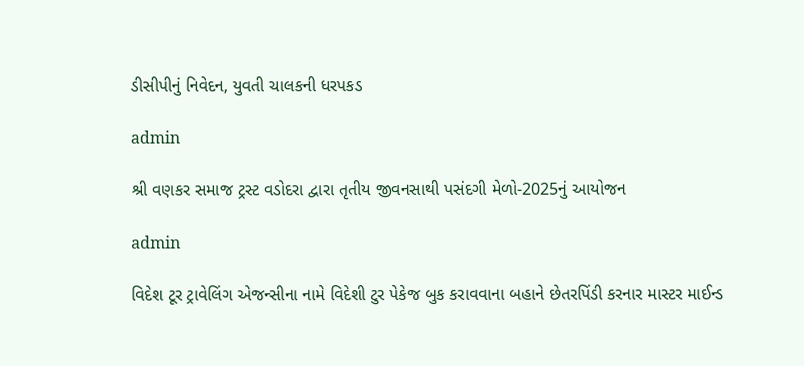ડીસીપીનું નિવેદન, યુવતી ચાલકની ધરપકડ

admin

શ્રી વણકર સમાજ ટ્રસ્ટ વડોદરા દ્વારા તૃતીય જીવનસાથી પસંદગી મેળો-2025નું આયોજન

admin

વિદેશ ટૂર ટ્રાવેલિંગ એજન્સીના નામે વિદેશી ટુર પેકેજ બુક કરાવવાના બહાને છેતરપિંડી કરનાર માસ્ટર માઈન્ડ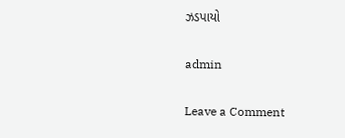ઝડપાયો

admin

Leave a Comment